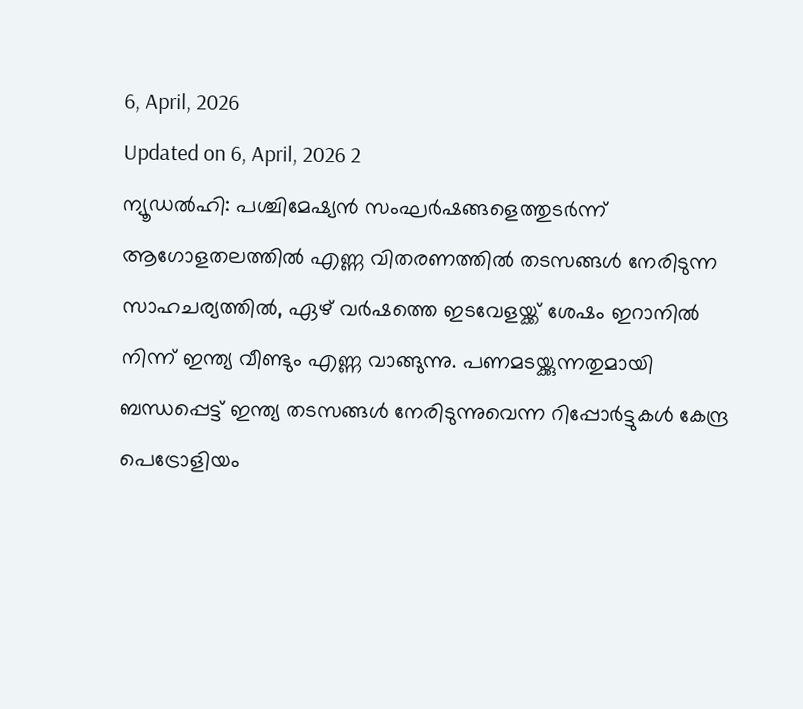6, April, 2026
Updated on 6, April, 2026 2
ന്യൂഡൽഹി: പശ്ചിമേഷ്യൻ സംഘർഷങ്ങളെത്തുടർന്ന് ആഗോളതലത്തിൽ എണ്ണ വിതരണത്തിൽ തടസങ്ങൾ നേരിടുന്ന സാഹചര്യത്തിൽ, ഏഴ് വർഷത്തെ ഇടവേളയ്ക്ക് ശേഷം ഇറാനിൽ നിന്ന് ഇന്ത്യ വീണ്ടും എണ്ണ വാങ്ങുന്നു. പണമടയ്ക്കുന്നതുമായി ബന്ധപ്പെട്ട് ഇന്ത്യ തടസങ്ങൾ നേരിടുന്നുവെന്ന റിപ്പോർട്ടുകൾ കേന്ദ്ര പെട്രോളിയം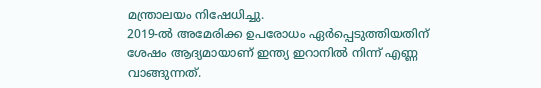മന്ത്രാലയം നിഷേധിച്ചു.
2019-ൽ അമേരിക്ക ഉപരോധം ഏർപ്പെടുത്തിയതിന് ശേഷം ആദ്യമായാണ് ഇന്ത്യ ഇറാനിൽ നിന്ന് എണ്ണ വാങ്ങുന്നത്.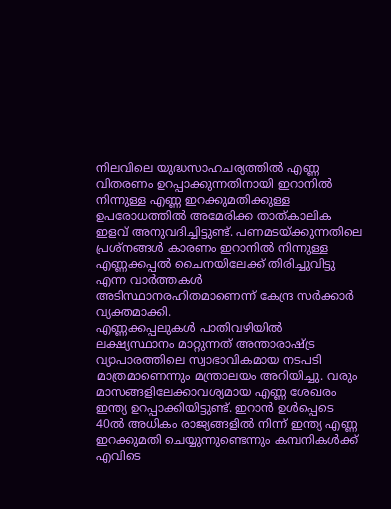നിലവിലെ യുദ്ധസാഹചര്യത്തിൽ എണ്ണ വിതരണം ഉറപ്പാക്കുന്നതിനായി ഇറാനിൽ നിന്നുള്ള എണ്ണ ഇറക്കുമതിക്കുള്ള ഉപരോധത്തിൽ അമേരിക്ക താത്കാലിക ഇളവ് അനുവദിച്ചിട്ടുണ്ട്. പണമടയ്ക്കുന്നതിലെ പ്രശ്നങ്ങൾ കാരണം ഇറാനിൽ നിന്നുള്ള എണ്ണക്കപ്പൽ ചൈനയിലേക്ക് തിരിച്ചുവിട്ടു എന്ന വാർത്തകൾ അടിസ്ഥാനരഹിതമാണെന്ന് കേന്ദ്ര സർക്കാർ വ്യക്തമാക്കി.
എണ്ണക്കപ്പലുകൾ പാതിവഴിയിൽ ലക്ഷ്യസ്ഥാനം മാറ്റുന്നത് അന്താരാഷ്ട്ര വ്യാപാരത്തിലെ സ്വാഭാവികമായ നടപടി മാത്രമാണെന്നും മന്ത്രാലയം അറിയിച്ചു. വരും മാസങ്ങളിലേക്കാവശ്യമായ എണ്ണ ശേഖരം ഇന്ത്യ ഉറപ്പാക്കിയിട്ടുണ്ട്. ഇറാൻ ഉൾപ്പെടെ 40ൽ അധികം രാജ്യങ്ങളിൽ നിന്ന് ഇന്ത്യ എണ്ണ ഇറക്കുമതി ചെയ്യുന്നുണ്ടെന്നും കമ്പനികൾക്ക് എവിടെ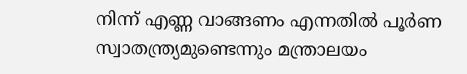നിന്ന് എണ്ണ വാങ്ങണം എന്നതിൽ പൂർണ സ്വാതന്ത്ര്യമുണ്ടെന്നും മന്ത്രാലയം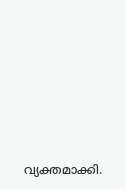വ്യക്തമാക്കി.